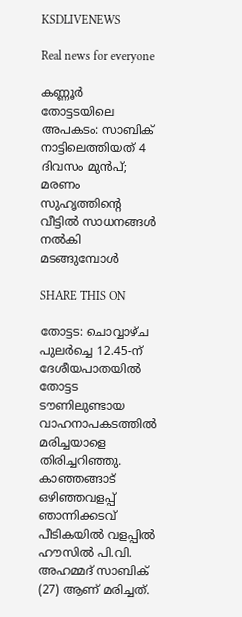KSDLIVENEWS

Real news for everyone

കണ്ണൂർ തോട്ടടയിലെ അപകടം: സാബിക് നാട്ടിലെത്തിയത് 4 ദിവസം മുൻപ്; മരണം സുഹൃത്തിന്റെ വീട്ടിൽ സാധനങ്ങൾ നൽകി മടങ്ങുമ്പോൾ

SHARE THIS ON

തോട്ടട: ചൊവ്വാഴ്ച പുലർച്ചെ 12.45-ന് ദേശീയപാതയിൽ തോട്ടട ടൗണിലുണ്ടായ വാഹനാപകടത്തിൽ മരിച്ചയാളെ തിരിച്ചറിഞ്ഞു. കാഞ്ഞങ്ങാട് ഒഴിഞ്ഞവളപ്പ് ഞാന്നിക്കടവ് പീടികയിൽ വളപ്പിൽ ഹൗസിൽ പി.വി. അഹമ്മദ് സാബിക് (27) ആണ് മരിച്ചത്.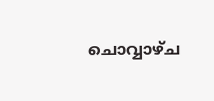ചൊവ്വാഴ്ച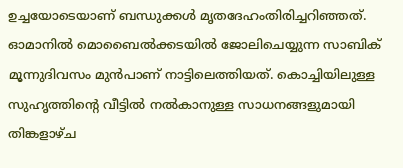ഉച്ചയോടെയാണ് ബന്ധുക്കൾ മൃതദേഹംതിരിച്ചറിഞ്ഞത്. ഓമാനിൽ മൊബൈൽക്കടയിൽ ജോലിചെയ്യുന്ന സാബിക് മൂന്നുദിവസം മുൻപാണ് നാട്ടിലെത്തിയത്. കൊച്ചിയിലുള്ള സുഹൃത്തിന്റെ വീട്ടിൽ നൽകാനുള്ള സാധനങ്ങളുമായി തിങ്കളാഴ്ച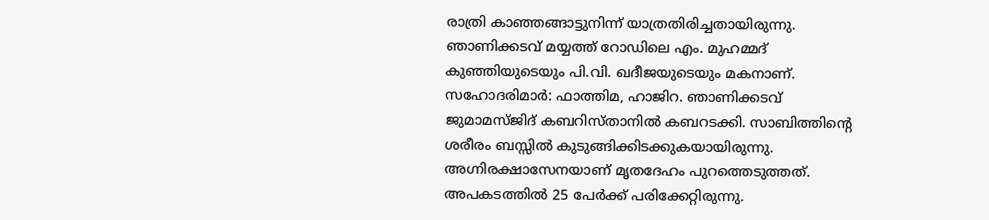രാത്രി കാഞ്ഞങ്ങാട്ടുനിന്ന്‌ യാത്രതിരിച്ചതായിരുന്നു. ഞാണിക്കടവ് മയ്യത്ത് റോഡിലെ എം. മുഹമ്മദ് കുഞ്ഞിയുടെയും പി.വി. ഖദീജയുടെയും മകനാണ്. സഹോദരിമാർ: ഫാത്തിമ, ഹാജിറ. ഞാണിക്കടവ് ജുമാമസ്ജിദ് കബറിസ്താനിൽ കബറടക്കി. സാബിത്തിന്റെ ശരീരം ബസ്സിൽ കുടുങ്ങിക്കിടക്കുകയായിരുന്നു. അഗ്നിരക്ഷാസേനയാണ് മൃതദേഹം പുറത്തെടുത്തത്. അപകടത്തിൽ 25 പേർക്ക് പരിക്കേറ്റിരുന്നു.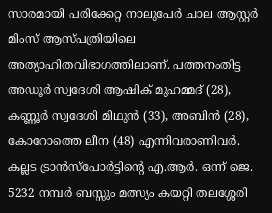സാരമായി പരിക്കേറ്റ നാലുപേർ ചാല ആസ്റ്റർ മിംസ് ആസ്പത്രിയിലെ അത്യാഹിതവിഭാഗത്തിലാണ്. പത്തനംതിട്ട അഡൂർ സ്വദേശി ആഷിക് മുഹമ്മദ് (28), കണ്ണൂർ സ്വദേശി മിഥുൻ (33), അബിൻ (28), കോറോത്തെ ലീന (48) എന്നിവരാണിവർ. കല്ലട ട്രാൻസ്‌പോർട്ടിന്റെ എ.ആർ. ഒന്ന് ജെ. 5232 നമ്പർ ബസ്സും മത്സ്യം കയറ്റി തലശ്ശേരി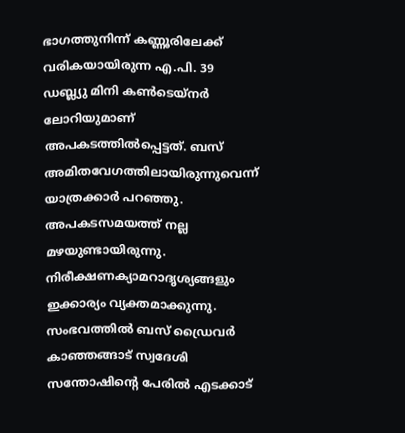ഭാഗത്തുനിന്ന് കണ്ണൂരിലേക്ക് വരികയായിരുന്ന എ.പി. 39 ഡബ്ല്യു മിനി കൺടെയ്‌നർ ലോറിയുമാണ് അപകടത്തിൽപ്പെട്ടത്. ബസ് അമിതവേഗത്തിലായിരുന്നുവെന്ന് യാത്രക്കാർ പറഞ്ഞു. അപകടസമയത്ത് നല്ല മഴയുണ്ടായിരുന്നു. നിരീക്ഷണക്യാമറാദൃശ്യങ്ങളും ഇക്കാര്യം വ്യക്തമാക്കുന്നു. സംഭവത്തിൽ ബസ് ഡ്രൈവർ കാഞ്ഞങ്ങാട് സ്വദേശി സന്തോഷിന്റെ പേരിൽ എടക്കാട്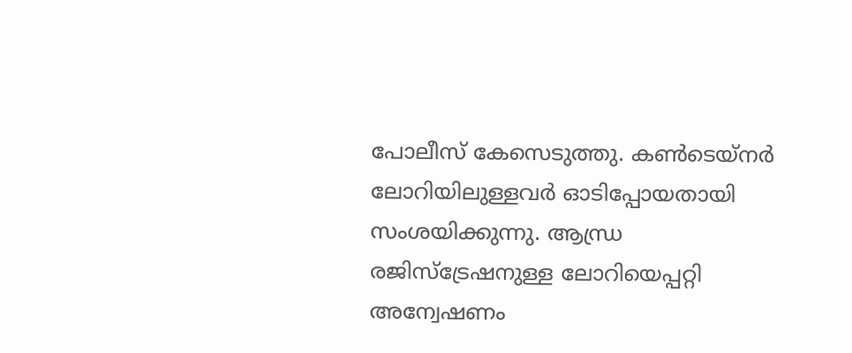പോലീസ് കേസെടുത്തു. കൺടെയ്‌നർ ലോറിയിലുള്ളവർ ഓടിപ്പോയതായി സംശയിക്കുന്നു. ആന്ധ്ര രജിസ്ട്രേഷനുള്ള ലോറിയെപ്പറ്റി അന്വേഷണം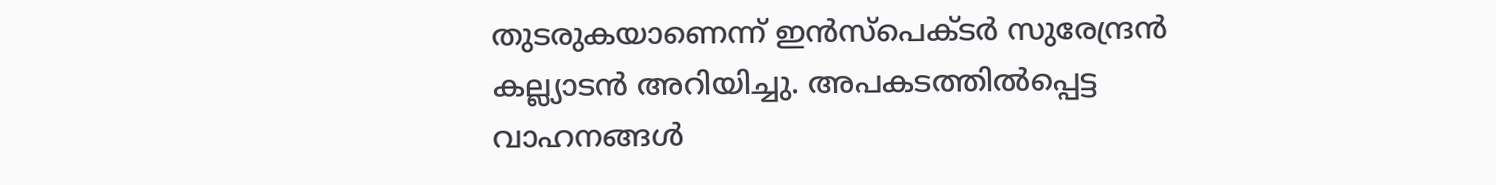തുടരുകയാണെന്ന് ഇൻസ്പെക്ടർ സുരേന്ദ്രൻ കല്ല്യാടൻ അറിയിച്ചു. അപകടത്തിൽപ്പെട്ട വാഹനങ്ങൾ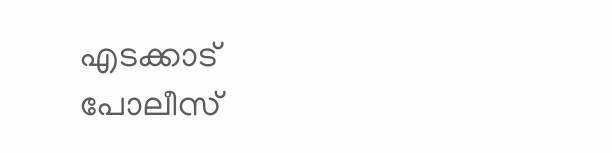എടക്കാട് പോലീസ്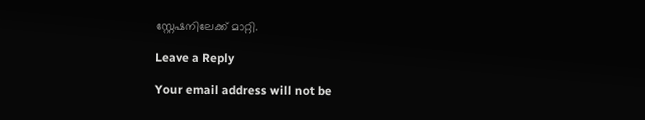സ്റ്റേഷനിലേക്ക് മാറ്റി.

Leave a Reply

Your email address will not be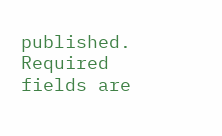published. Required fields are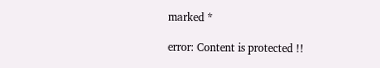marked *

error: Content is protected !!